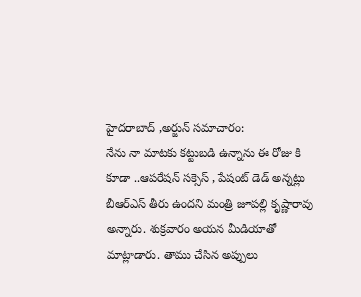హైదరాబాద్ ,అర్జున్ సమాచారం:
నేను నా మాటకు కట్టుబడి ఉన్నాను ఈ రోజు కి కూడా ..ఆపరేషన్ సక్సెస్ , పేషంట్ డెడ్ అన్నట్లు బీఆర్ఎస్ తీరు ఉందని మంత్రి జూపల్లి కృష్ణారావు అన్నారు. శుక్రవారం అయన మీడియాతో మాట్లాడారు. తాము చేసిన అప్పులు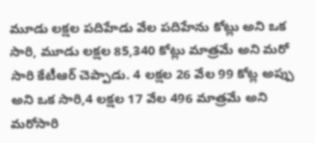మూడు లక్షల పదిహేడు వేల పదిహేను కోట్లు అని ఒక సారి, మూడు లక్షల 85,340 కోట్లు మాత్రమే అని మరో సారి కేటీఆర్ చెప్పాడు. 4 లక్షల 26 వేల 99 కోట్ల అప్పు అని ఒక సారి,4 లక్షల 17 వేల 496 మాత్రమే అని మరోసారి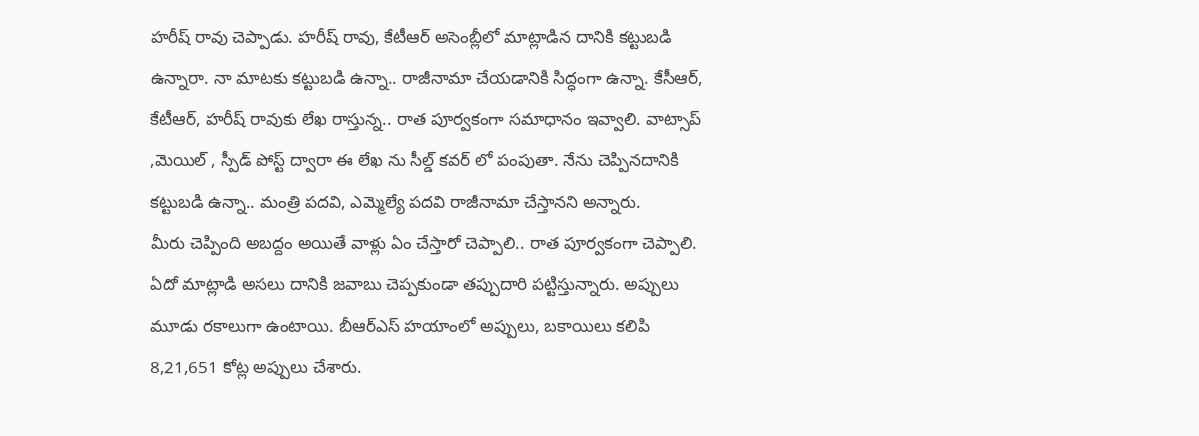హరీష్ రావు చెప్పాడు. హరీష్ రావు, కేటీఆర్ అసెంబ్లీలో మాట్లాడిన దానికి కట్టుబడి ఉన్నారా. నా మాటకు కట్టుబడి ఉన్నా.. రాజీనామా చేయడానికి సిద్ధంగా ఉన్నా. కేసీఆర్, కేటీఆర్, హరీష్ రావుకు లేఖ రాస్తున్న.. రాత పూర్వకంగా సమాధానం ఇవ్వాలి. వాట్సాప్ ,మెయిల్ , స్పీడ్ పోస్ట్ ద్వారా ఈ లేఖ ను సీల్డ్ కవర్ లో పంపుతా. నేను చెప్పినదానికి కట్టుబడి ఉన్నా.. మంత్రి పదవి, ఎమ్మెల్యే పదవి రాజీనామా చేస్తానని అన్నారు.
మీరు చెప్పింది అబద్దం అయితే వాళ్లు ఏం చేస్తారో చెప్పాలి.. రాత పూర్వకంగా చెప్పాలి. ఏదో మాట్లాడి అసలు దానికి జవాబు చెప్పకుండా తప్పుదారి పట్టిస్తున్నారు. అప్పులు మూడు రకాలుగా ఉంటాయి. బీఆర్ఎస్ హయాంలో అప్పులు, బకాయిలు కలిపి 8,21,651 కోట్ల అప్పులు చేశారు.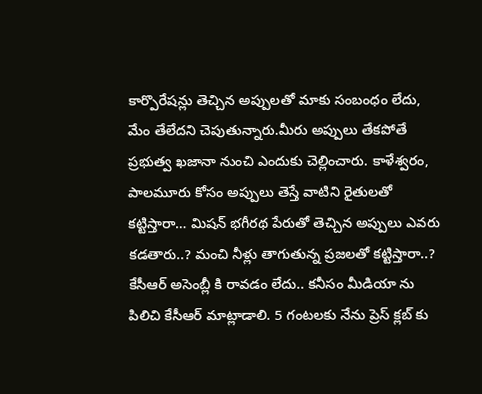కార్పొరేషన్లు తెచ్చిన అప్పులతో మాకు సంబంధం లేదు, మేం తేలేదని చెపుతున్నారు.మీరు అప్పులు తేకపోతే ప్రభుత్వ ఖజానా నుంచి ఎందుకు చెల్లించారు. కాళేశ్వరం, పాలమూరు కోసం అప్పులు తెస్తే వాటిని రైతులతో కట్టిస్తారా… మిషన్ భగీరథ పేరుతో తెచ్చిన అప్పులు ఎవరు కడతారు..? మంచి నీళ్లు తాగుతున్న ప్రజలతో కట్టిస్తారా..? కేసీఆర్ అసెంబ్లీ కి రావడం లేదు.. కనీసం మీడియా ను పిలిచి కేసీఆర్ మాట్లాడాలి. 5 గంటలకు నేను ప్రెస్ క్లబ్ కు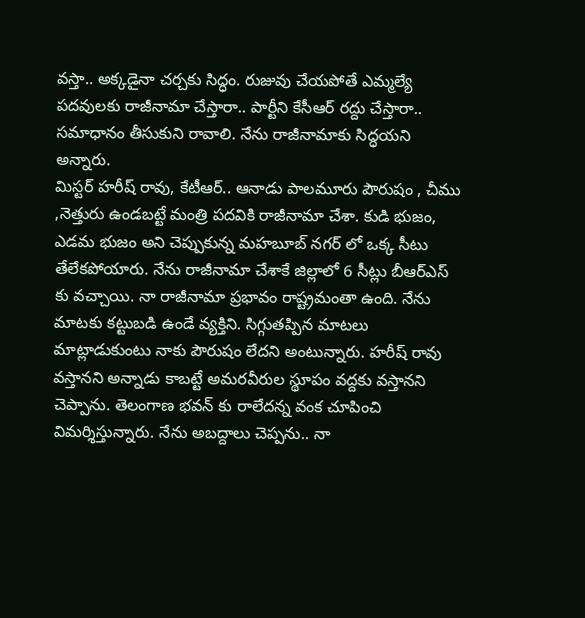వస్తా.. అక్కడైనా చర్చకు సిద్ధం. రుజువు చేయపోతే ఎమ్మల్యే పదవులకు రాజీనామా చేస్తారా.. పార్టీని కేసీఆర్ రద్దు చేస్తారా.. సమాధానం తీసుకుని రావాలి. నేను రాజీనామాకు సిద్ధయని అన్నారు.
మిస్టర్ హరీష్ రావు, కేటీఆర్.. ఆనాడు పాలమూరు పౌరుషం , చీము ,నెత్తురు ఉండబట్టే మంత్రి పదవికి రాజీనామా చేశా. కుడి భుజం, ఎడమ భుజం అని చెప్పుకున్న మహబూబ్ నగర్ లో ఒక్క సీటు తేలేకపోయారు. నేను రాజీనామా చేశాకే జిల్లాలో 6 సీట్లు బీఆర్ఎస్ కు వచ్చాయి. నా రాజీనామా ప్రభావం రాష్ట్రమంతా ఉంది. నేను మాటకు కట్టుబడి ఉండే వ్యక్తిని. సిగ్గుతప్పిన మాటలు మాట్లాడుకుంటు నాకు పౌరుషం లేదని అంటున్నారు. హరీష్ రావు వస్తానని అన్నాడు కాబట్టే అమరవీరుల స్థూపం వద్దకు వస్తానని చెప్పాను. తెలంగాణ భవన్ కు రాలేదన్న వంక చూపించి విమర్శిస్తున్నారు. నేను అబద్దాలు చెప్పను.. నా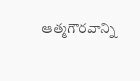ఆత్మగౌరవాన్ని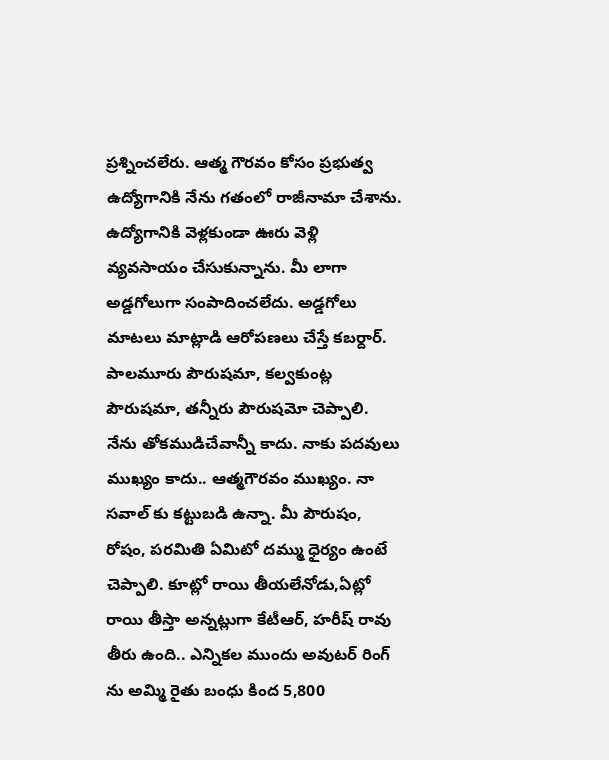ప్రశ్నించలేరు. ఆత్మ గౌరవం కోసం ప్రభుత్వ ఉద్యోగానికి నేను గతంలో రాజీనామా చేశాను. ఉద్యోగానికి వెళ్లకుండా ఊరు వెళ్లి వ్యవసాయం చేసుకున్నాను. మీ లాగా అడ్డగోలుగా సంపాదించలేదు. అడ్డగోలు మాటలు మాట్లాడి ఆరోపణలు చేస్తే కబర్దార్. పాలమూరు పౌరుషమా, కల్వకుంట్ల పౌరుషమా, తన్నీరు పౌరుషమో చెప్పాలి. నేను తోకముడిచేవాన్నీ కాదు. నాకు పదవులు ముఖ్యం కాదు.. ఆత్మగౌరవం ముఖ్యం. నా సవాల్ కు కట్టుబడి ఉన్నా. మీ పౌరుషం, రోషం, పరమితి ఏమిటో దమ్ము ధైర్యం ఉంటే చెప్పాలి. కూట్లో రాయి తీయలేనోడు,ఏట్లో రాయి తీస్తా అన్నట్లుగా కేటీఆర్, హరీష్ రావు తీరు ఉంది.. ఎన్నికల ముందు అవుటర్ రింగ్ ను అమ్మి రైతు బంధు కింద 5,800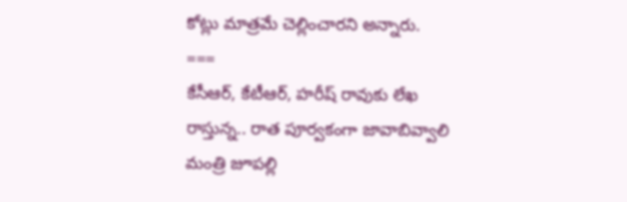కోట్లు మాత్రమే చెల్లించారని అన్నారు.
===
కేసీఆర్, కేటీఆర్, హరీష్ రావుకు లేఖ రాస్తున్న.. రాత పూర్వకంగా జావాబివ్వాలి మంత్రి జూపల్లి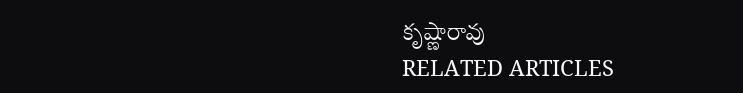కృష్ణారావు
RELATED ARTICLES